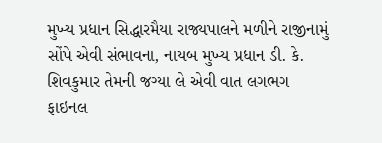મુખ્ય પ્રધાન સિદ્ધારમૈયા રાજ્યપાલને મળીને રાજીનામું સોંપે એવી સંભાવના, નાયબ મુખ્ય પ્રધાન ડી. કે. શિવકુમાર તેમની જગ્યા લે એવી વાત લગભગ ફાઇનલ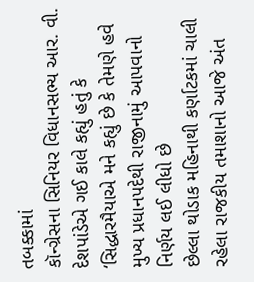તબક્કામાં
કૉન્ગ્રેસના સિનિયર વિધાનસભ્ય આર. વી. દેશપાંડેએ ગઈ કાલે કહ્યું હતું કે ‘સિદ્ધારમૈયાએ મને કહ્યું છે કે તેમણે હવે મુખ્ય પ્રધાનપદેથી રાજીનામું આપવાનો નિર્ણય લઈ લીધો છે
છેલ્લા થોડાક મહિનાથી કર્ણાટકમાં ચાલી રહેલા રાજકીય તમાશાનો આજે અંત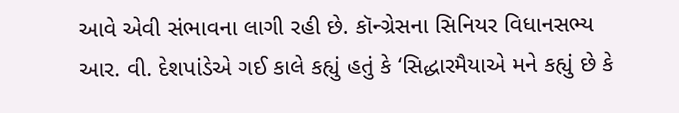આવે એવી સંભાવના લાગી રહી છે. કૉન્ગ્રેસના સિનિયર વિધાનસભ્ય આર. વી. દેશપાંડેએ ગઈ કાલે કહ્યું હતું કે ‘સિદ્ધારમૈયાએ મને કહ્યું છે કે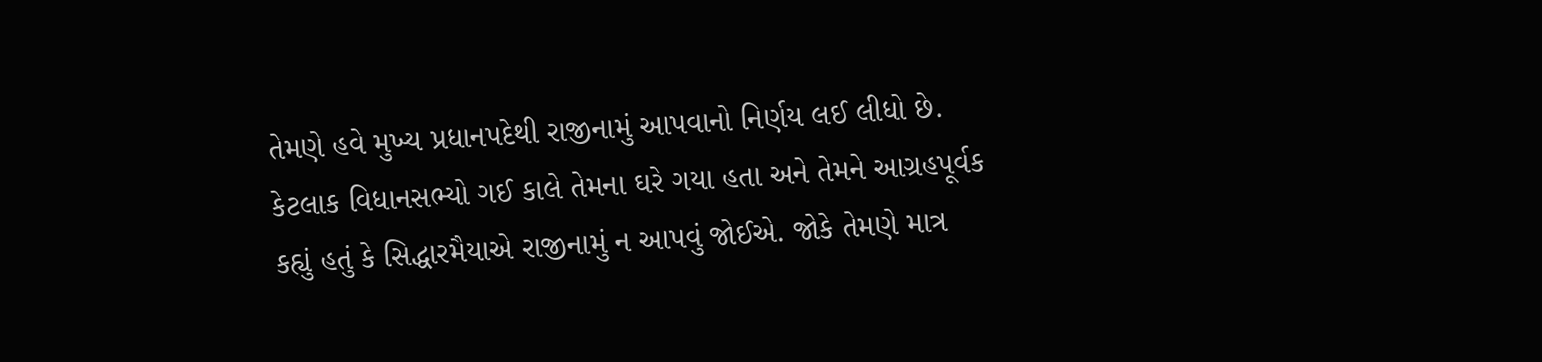તેમણે હવે મુખ્ય પ્રધાનપદેથી રાજીનામું આપવાનો નિર્ણય લઈ લીધો છે. કેટલાક વિધાનસભ્યો ગઈ કાલે તેમના ઘરે ગયા હતા અને તેમને આગ્રહપૂર્વક કહ્યું હતું કે સિદ્ધારમૈયાએ રાજીનામું ન આપવું જોઈએ. જોકે તેમણે માત્ર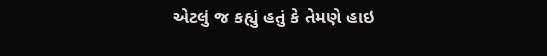એટલું જ કહ્યું હતું કે તેમણે હાઇ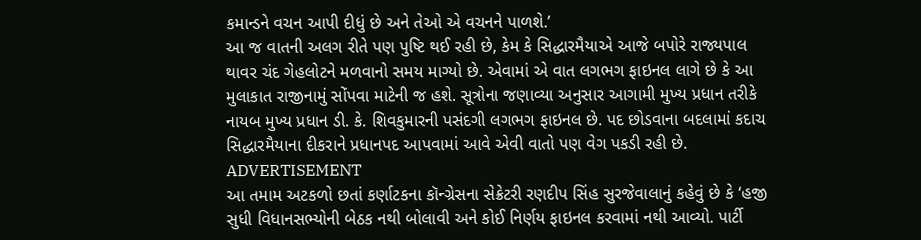કમાન્ડને વચન આપી દીધું છે અને તેઓ એ વચનને પાળશે.’
આ જ વાતની અલગ રીતે પણ પુષ્ટિ થઈ રહી છે, કેમ કે સિદ્ધારમૈયાએ આજે બપોરે રાજ્યપાલ થાવર ચંદ ગેહલોટને મળવાનો સમય માગ્યો છે. એવામાં એ વાત લગભગ ફાઇનલ લાગે છે કે આ મુલાકાત રાજીનામું સોંપવા માટેની જ હશે. સૂત્રોના જણાવ્યા અનુસાર આગામી મુખ્ય પ્રધાન તરીકે નાયબ મુખ્ય પ્રધાન ડી. કે. શિવકુમારની પસંદગી લગભગ ફાઇનલ છે. પદ છોડવાના બદલામાં કદાચ સિદ્ધારમૈયાના દીકરાને પ્રધાનપદ આપવામાં આવે એવી વાતો પણ વેગ પકડી રહી છે.
ADVERTISEMENT
આ તમામ અટકળો છતાં કર્ણાટકના કૉન્ગ્રેસના સેક્રેટરી રણદીપ સિંહ સુરજેવાલાનું કહેવું છે કે ‘હજી સુધી વિધાનસભ્યોની બેઠક નથી બોલાવી અને કોઈ નિર્ણય ફાઇનલ કરવામાં નથી આવ્યો. પાર્ટી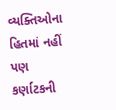વ્યક્તિઓના હિતમાં નહીં પણ કર્ણાટકની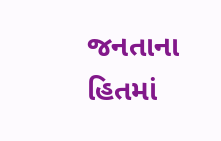જનતાના હિતમાં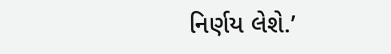નિર્ણય લેશે.’